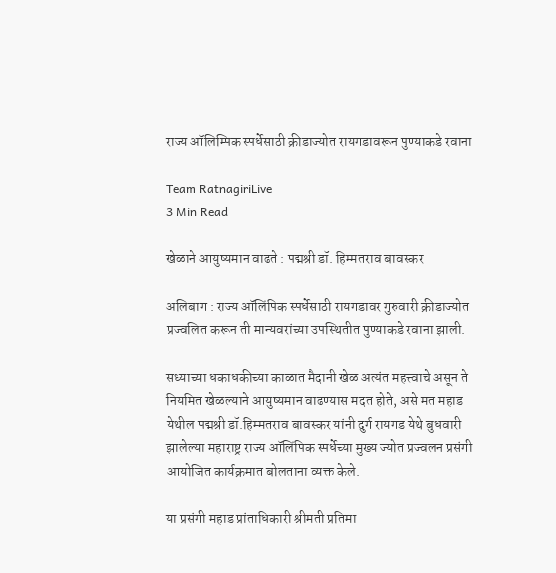राज्य ऑलिम्पिक स्पर्धेसाठी क्रीडाज्योत रायगडावरून पुण्याकडे रवाना

Team RatnagiriLive
3 Min Read

खेळाने आयुष्यमान वाढते : पद्मश्री डॉ. हिम्मतराव बावस्कर

अलिबाग : राज्य ऑलिंपिक स्पर्धेसाठी रायगडावर गुरुवारी क्रीडाज्योत प्रज्वलित करून ती मान्यवरांच्या उपस्थितीत पुण्याकडे रवाना झाली.

सध्याच्या धकाधकीच्या काळात मैदानी खेळ अत्यंत महत्त्वाचे असून ते नियमित खेळल्याने आयुष्यमान वाढण्यास मदत होते, असे मत महाड येथील पद्मश्री डॉ.हिम्मतराव बावस्कर यांनी दुर्ग रायगड येथे बुधवारी झालेल्या महाराष्ट्र राज्य ऑलिंपिक स्पर्धेच्या मुख्य ज्योत प्रज्वलन प्रसंगी आयोजित कार्यक्रमात बोलताना व्यक्त केले.

या प्रसंगी महाड प्रांताधिकारी श्रीमती प्रतिमा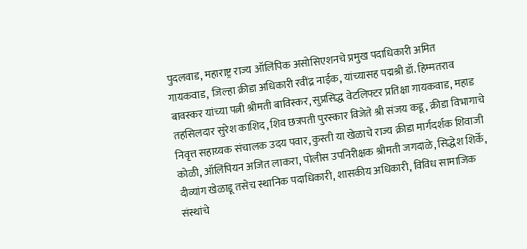पुदलवाड, महाराष्ट्र राज्य ऑलिंपिक असोसिएशनचे प्रमुख पदाधिकारी अमित गायकवाड, जिल्हा क्रीडा अधिकारी रवींद्र नाईक, यांच्यासह पद्मश्री डॉ. हिम्मतराव बावस्कर यांच्या पत्नी श्रीमती बाविस्कर, सुप्रसिद्ध वेटलिफ्टर प्रतिक्षा गायकवाड, महाड तहसिलदार सुरेश काशिद, शिव छत्रपती पुरस्कार विजेते श्री संजय कडू, क्रीडा विभागाचे निवृत्त सहाय्यक संचालक उदय पवार, कुस्ती या खेळाचे राज्य क्रीडा मार्गदर्शक शिवाजी कोळी, ऑलिंपियन अजित लाकरा, पोलीस उपनिरीक्षक श्रीमती जगदाळे, सिद्धेश शिर्के, दीव्यांग खेळाडू तसेच स्थानिक पदाधिकारी, शासकीय अधिकारी, विविध सामाजिक संस्थांचे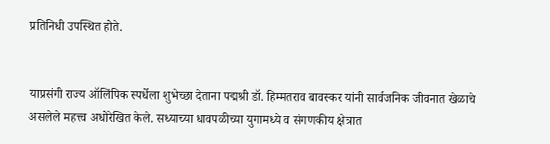प्रतिनिधी उपस्थित होते.


याप्रसंगी राज्य ऑलिंपिक स्पर्धेला शुभेच्छा देताना पद्मश्री डॉ. हिम्मतराव बावस्कर यांनी सार्वजनिक जीवनात खेळाचे असलेले महत्त्व अधोरेखित केले. सध्याच्या धावपळीच्या युगामध्ये व संगणकीय क्षेत्रात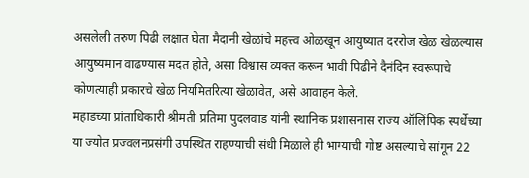असलेली तरुण पिढी लक्षात घेता मैदानी खेळांचे महत्त्व ओळखून आयुष्यात दररोज खेळ खेळल्यास आयुष्यमान वाढण्यास मदत होते, असा विश्वास व्यक्त करून भावी पिढीने दैनंदिन स्वरूपाचे कोणत्याही प्रकारचे खेळ नियमितरित्या खेळावेत, असे आवाहन केले.
महाडच्या प्रांताधिकारी श्रीमती प्रतिमा पुदलवाड यांनी स्थानिक प्रशासनास राज्य ऑलिंपिक स्पर्धेच्या या ज्योत प्रज्वलनप्रसंगी उपस्थित राहण्याची संधी मिळाले ही भाग्याची गोष्ट असल्याचे सांगून 22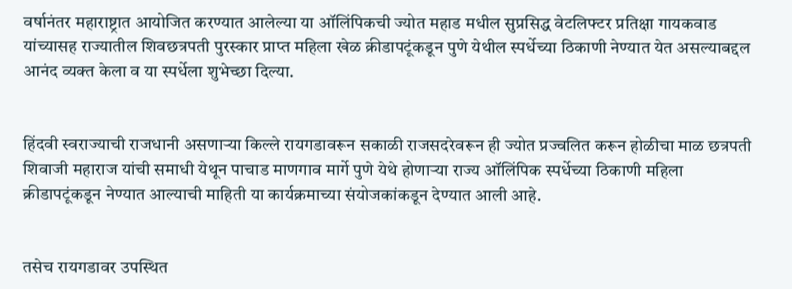वर्षानंतर महाराष्ट्रात आयोजित करण्यात आलेल्या या ऑलिंपिकची ज्योत महाड मधील सुप्रसिद्ध वेटलिफ्टर प्रतिक्षा गायकवाड यांच्यासह राज्यातील शिवछत्रपती पुरस्कार प्राप्त महिला खेळ क्रीडापटूंकडून पुणे येथील स्पर्धेच्या ठिकाणी नेण्यात येत असल्याबद्दल आनंद व्यक्त केला व या स्पर्धेला शुभेच्छा दिल्या.


हिंदवी स्वराज्याची राजधानी असणाऱ्या किल्ले रायगडावरून सकाळी राजसदरेवरून ही ज्योत प्रज्वलित करून होळीचा माळ छत्रपती शिवाजी महाराज यांची समाधी येथून पाचाड माणगाव मार्गे पुणे येथे होणाऱ्या राज्य ऑलिंपिक स्पर्धेच्या ठिकाणी महिला क्रीडापटूंकडून नेण्यात आल्याची माहिती या कार्यक्रमाच्या संयोजकांकडून देण्यात आली आहे.


तसेच रायगडावर उपस्थित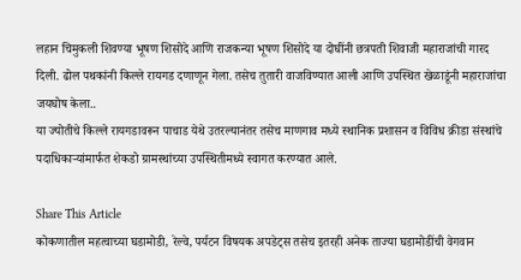लहान चिमुकली शिवण्या भूषण शिसोदे आणि राजकन्या भूषण शिसोदे या दोघींनी छत्रपती शिवाजी महाराजांची गारद दिली. ढोल पथकांनी किल्ले रायगड दणाणून गेला. तसेच तुतारी वाजविण्यात आली आणि उपस्थित खेळाडूंनी महाराजांचा जयघोष केला..
या ज्योतीचे किल्ले रायगडावरून पाचाड येथे उतरल्यानंतर तसेच माणगाव मध्ये स्थानिक प्रशासन व विविध क्रीडा संस्थांचे पदाधिकाऱ्यांमार्फत शेकडो ग्रामस्थांच्या उपस्थितीमध्ये स्वागत करण्यात आले.

Share This Article
कोकणातील महत्वाच्या घडामोडी, रेल्वे, पर्यटन विषयक अपडेट्स तसेच इतरही अनेक ताज्या घडामोडींची वेगवान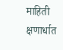माहिती क्षणार्धात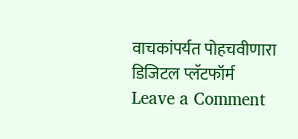वाचकांपर्यत पोहचवीणारा डिजिटल प्लॅटफॉर्म
Leave a Comment